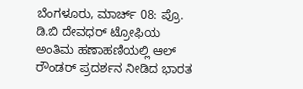ಬೆಂಗಳೂರು, ಮಾರ್ಚ್ 08: ಪ್ರೊ. ಡಿ.ಬಿ ದೇವಧರ್ ಟ್ರೋಫಿಯ ಅಂತಿಮ ಹಣಾಹಣಿಯಲ್ಲಿ ಆಲ್ ರೌಂಡರ್ ಪ್ರದರ್ಶನ ನೀಡಿದ ಭಾರತ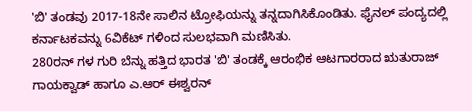'ಬಿ' ತಂಡವು 2017-18ನೇ ಸಾಲಿನ ಟ್ರೋಫಿಯನ್ನು ತನ್ನದಾಗಿಸಿಕೊಂಡಿತು. ಫೈನಲ್ ಪಂದ್ಯದಲ್ಲಿ ಕರ್ನಾಟಕವನ್ನು 6ವಿಕೆಟ್ ಗಳಿಂದ ಸುಲಭವಾಗಿ ಮಣಿಸಿತು.
280ರನ್ ಗಳ ಗುರಿ ಬೆನ್ನು ಹತ್ತಿದ ಭಾರತ 'ಬಿ' ತಂಡಕ್ಕೆ ಆರಂಭಿಕ ಆಟಗಾರರಾದ ಋತುರಾಜ್ ಗಾಯಕ್ವಾಡ್ ಹಾಗೂ ಎ.ಆರ್ ಈಶ್ವರನ್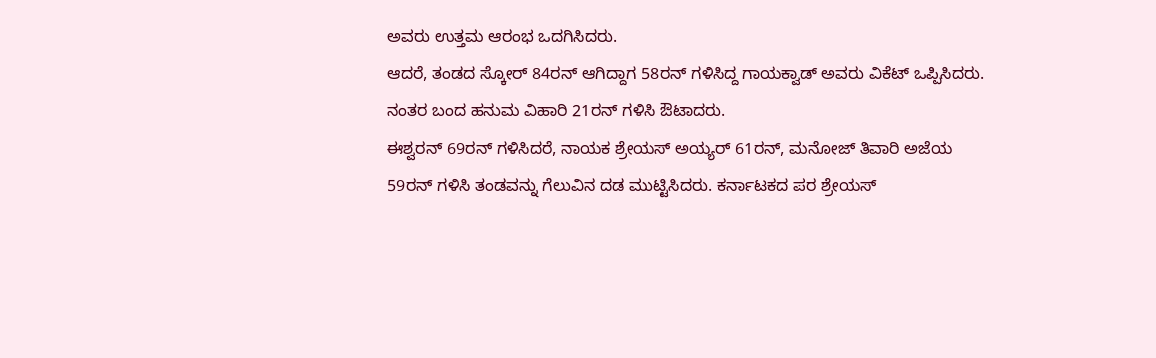ಅವರು ಉತ್ತಮ ಆರಂಭ ಒದಗಿಸಿದರು.
ಆದರೆ, ತಂಡದ ಸ್ಕೋರ್ 84ರನ್ ಆಗಿದ್ದಾಗ 58ರನ್ ಗಳಿಸಿದ್ದ ಗಾಯಕ್ವಾಡ್ ಅವರು ವಿಕೆಟ್ ಒಪ್ಪಿಸಿದರು. ನಂತರ ಬಂದ ಹನುಮ ವಿಹಾರಿ 21ರನ್ ಗಳಿಸಿ ಔಟಾದರು.
ಈಶ್ವರನ್ 69ರನ್ ಗಳಿಸಿದರೆ, ನಾಯಕ ಶ್ರೇಯಸ್ ಅಯ್ಯರ್ 61ರನ್, ಮನೋಜ್ ತಿವಾರಿ ಅಜೆಯ 59ರನ್ ಗಳಿಸಿ ತಂಡವನ್ನು ಗೆಲುವಿನ ದಡ ಮುಟ್ಟಿಸಿದರು. ಕರ್ನಾಟಕದ ಪರ ಶ್ರೇಯಸ್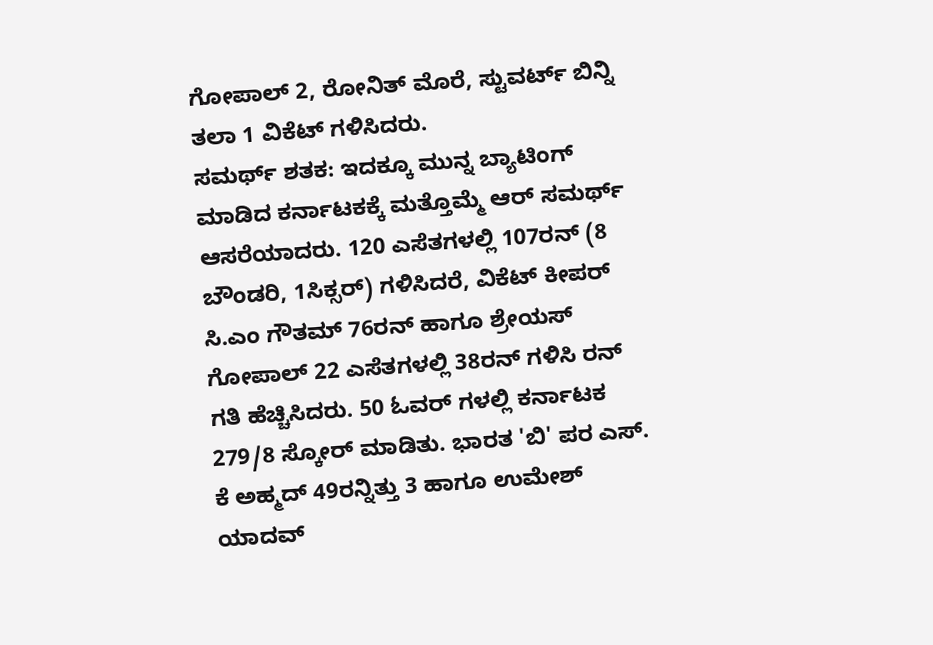ಗೋಪಾಲ್ 2, ರೋನಿತ್ ಮೊರೆ, ಸ್ಟುವರ್ಟ್ ಬಿನ್ನಿ ತಲಾ 1 ವಿಕೆಟ್ ಗಳಿಸಿದರು.
ಸಮರ್ಥ್ ಶತಕ: ಇದಕ್ಕೂ ಮುನ್ನ ಬ್ಯಾಟಿಂಗ್ ಮಾಡಿದ ಕರ್ನಾಟಕಕ್ಕೆ ಮತ್ತೊಮ್ಮೆ ಆರ್ ಸಮರ್ಥ್ ಆಸರೆಯಾದರು. 120 ಎಸೆತಗಳಲ್ಲಿ 107ರನ್ (8 ಬೌಂಡರಿ, 1ಸಿಕ್ಸರ್) ಗಳಿಸಿದರೆ, ವಿಕೆಟ್ ಕೀಪರ್ ಸಿ.ಎಂ ಗೌತಮ್ 76ರನ್ ಹಾಗೂ ಶ್ರೇಯಸ್ ಗೋಪಾಲ್ 22 ಎಸೆತಗಳಲ್ಲಿ 38ರನ್ ಗಳಿಸಿ ರನ್ ಗತಿ ಹೆಚ್ಚಿಸಿದರು. 50 ಓವರ್ ಗಳಲ್ಲಿ ಕರ್ನಾಟಕ 279/8 ಸ್ಕೋರ್ ಮಾಡಿತು. ಭಾರತ 'ಬಿ' ಪರ ಎಸ್. ಕೆ ಅಹ್ಮದ್ 49ರನ್ನಿತ್ತು 3 ಹಾಗೂ ಉಮೇಶ್ ಯಾದವ್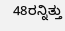48ರನ್ನಿತ್ತು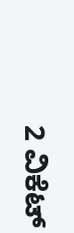2 ವಿಕೆಟ್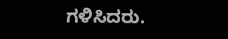ಗಳಿಸಿದರು.